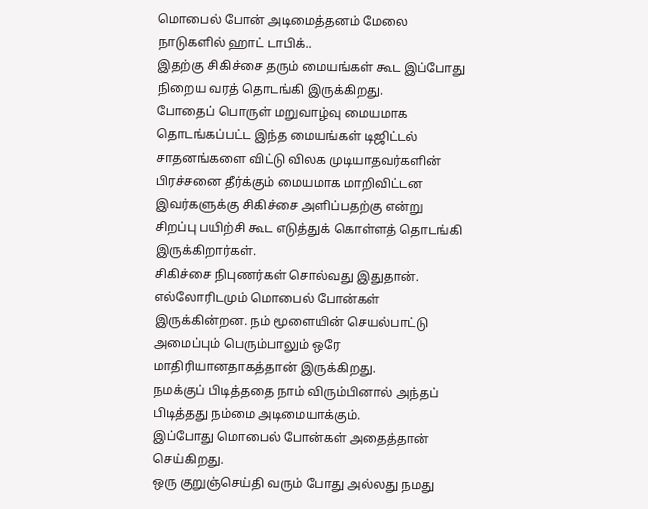மொபைல் போன் அடிமைத்தனம் மேலை நாடுகளில் ஹாட் டாபிக்..
இதற்கு சிகிச்சை தரும் மையங்கள் கூட இப்போது நிறைய வரத் தொடங்கி இருக்கிறது.
போதைப் பொருள் மறுவாழ்வு மையமாக தொடங்கப்பட்ட இந்த மையங்கள் டிஜிட்டல் சாதனங்களை விட்டு விலக முடியாதவர்களின் பிரச்சனை தீர்க்கும் மையமாக மாறிவிட்டன
இவர்களுக்கு சிகிச்சை அளிப்பதற்கு என்று சிறப்பு பயிற்சி கூட எடுத்துக் கொள்ளத் தொடங்கி இருக்கிறார்கள்.
சிகிச்சை நிபுணர்கள் சொல்வது இதுதான்.
எல்லோரிடமும் மொபைல் போன்கள் இருக்கின்றன. நம் மூளையின் செயல்பாட்டு அமைப்பும் பெரும்பாலும் ஒரே மாதிரியானதாகத்தான் இருக்கிறது.
நமக்குப் பிடித்ததை நாம் விரும்பினால் அந்தப் பிடித்தது நம்மை அடிமையாக்கும்.
இப்போது மொபைல் போன்கள் அதைத்தான் செய்கிறது.
ஒரு குறுஞ்செய்தி வரும் போது அல்லது நமது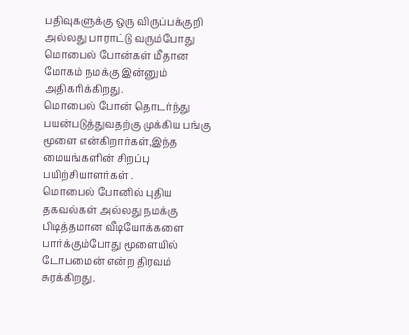பதிவுகளுக்கு ஒரு விருப்பக்குறி அல்லது பாராட்டு வரும்போது மொபைல் போன்கள் மீதான மோகம் நமக்கு இன்னும் அதிகரிக்கிறது.
மொபைல் போன் தொடர்ந்து பயன்படுத்துவதற்கு முக்கிய பங்கு மூளை என்கிறார்கள்,இந்த மையங்களின் சிறப்பு பயிற்சியாளர்கள் .
மொபைல் போனில் புதிய தகவல்கள் அல்லது நமக்கு பிடித்தமான வீடியோக்களை பார்க்கும்போது மூளையில் டோபமைன் என்ற திரவம் சுரக்கிறது.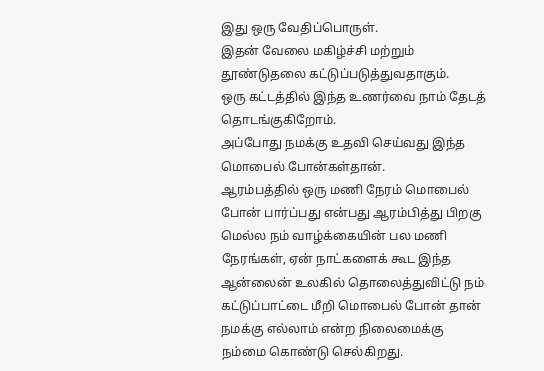இது ஒரு வேதிப்பொருள்.
இதன் வேலை மகிழ்ச்சி மற்றும் தூண்டுதலை கட்டுப்படுத்துவதாகும்.
ஒரு கட்டத்தில் இந்த உணர்வை நாம் தேடத் தொடங்குகிறோம்.
அப்போது நமக்கு உதவி செய்வது இந்த மொபைல் போன்கள்தான்.
ஆரம்பத்தில் ஒரு மணி நேரம் மொபைல் போன் பார்ப்பது என்பது ஆரம்பித்து பிறகு மெல்ல நம் வாழ்க்கையின் பல மணி நேரங்கள், ஏன் நாட்களைக் கூட இந்த ஆன்லைன் உலகில் தொலைத்துவிட்டு நம் கட்டுப்பாட்டை மீறி மொபைல் போன் தான் நமக்கு எல்லாம் என்ற நிலைமைக்கு நம்மை கொண்டு செல்கிறது.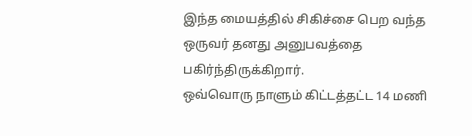இந்த மையத்தில் சிகிச்சை பெற வந்த ஒருவர் தனது அனுபவத்தை பகிர்ந்திருக்கிறார்.
ஒவ்வொரு நாளும் கிட்டத்தட்ட 14 மணி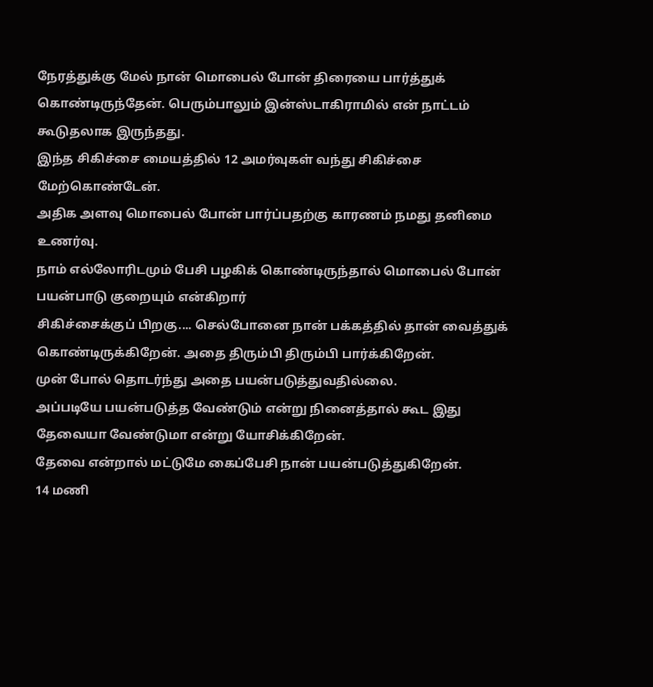நேரத்துக்கு மேல் நான் மொபைல் போன் திரையை பார்த்துக் கொண்டிருந்தேன். பெரும்பாலும் இன்ஸ்டாகிராமில் என் நாட்டம் கூடுதலாக இருந்தது.
இந்த சிகிச்சை மையத்தில் 12 அமர்வுகள் வந்து சிகிச்சை மேற்கொண்டேன்.
அதிக அளவு மொபைல் போன் பார்ப்பதற்கு காரணம் நமது தனிமை உணர்வு.
நாம் எல்லோரிடமும் பேசி பழகிக் கொண்டிருந்தால் மொபைல் போன் பயன்பாடு குறையும் என்கிறார்
சிகிச்சைக்குப் பிறகு.... செல்போனை நான் பக்கத்தில் தான் வைத்துக் கொண்டிருக்கிறேன். அதை திரும்பி திரும்பி பார்க்கிறேன்.
முன் போல் தொடர்ந்து அதை பயன்படுத்துவதில்லை.
அப்படியே பயன்படுத்த வேண்டும் என்று நினைத்தால் கூட இது தேவையா வேண்டுமா என்று யோசிக்கிறேன்.
தேவை என்றால் மட்டுமே கைப்பேசி நான் பயன்படுத்துகிறேன்.
14 மணி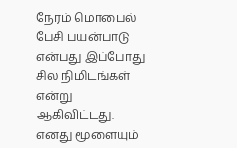நேரம் மொபைல் பேசி பயன்பாடு என்பது இப்போது சில நிமிடங்கள் என்று ஆகிவிட்டது.
எனது மூளையும்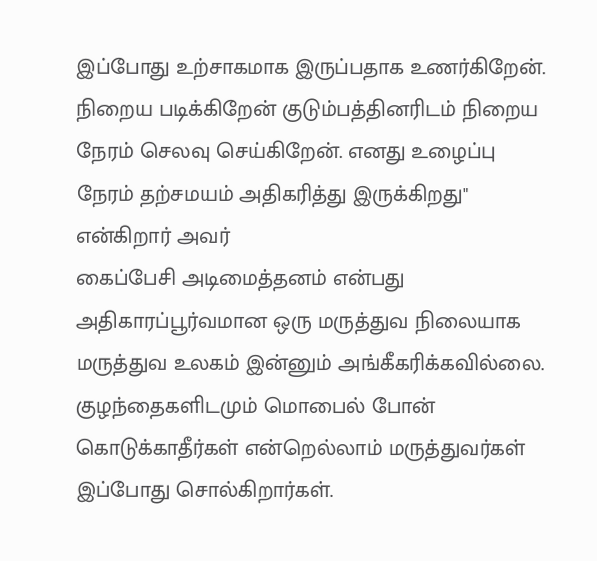இப்போது உற்சாகமாக இருப்பதாக உணர்கிறேன். நிறைய படிக்கிறேன் குடும்பத்தினரிடம் நிறைய நேரம் செலவு செய்கிறேன். எனது உழைப்பு நேரம் தற்சமயம் அதிகரித்து இருக்கிறது" என்கிறார் அவர்
கைப்பேசி அடிமைத்தனம் என்பது அதிகாரப்பூர்வமான ஒரு மருத்துவ நிலையாக மருத்துவ உலகம் இன்னும் அங்கீகரிக்கவில்லை.
குழந்தைகளிடமும் மொபைல் போன் கொடுக்காதீர்கள் என்றெல்லாம் மருத்துவர்கள் இப்போது சொல்கிறார்கள்.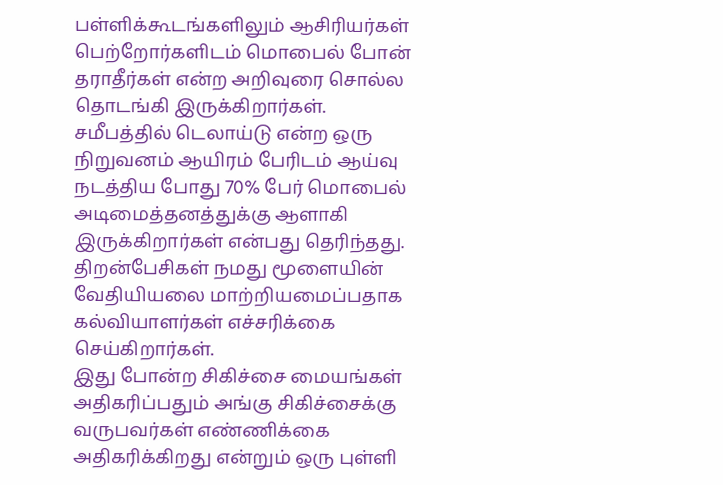பள்ளிக்கூடங்களிலும் ஆசிரியர்கள் பெற்றோர்களிடம் மொபைல் போன் தராதீர்கள் என்ற அறிவுரை சொல்ல தொடங்கி இருக்கிறார்கள்.
சமீபத்தில் டெலாய்டு என்ற ஒரு நிறுவனம் ஆயிரம் பேரிடம் ஆய்வு நடத்திய போது 70% பேர் மொபைல் அடிமைத்தனத்துக்கு ஆளாகி இருக்கிறார்கள் என்பது தெரிந்தது.
திறன்பேசிகள் நமது மூளையின் வேதியியலை மாற்றியமைப்பதாக கல்வியாளர்கள் எச்சரிக்கை செய்கிறார்கள்.
இது போன்ற சிகிச்சை மையங்கள் அதிகரிப்பதும் அங்கு சிகிச்சைக்கு வருபவர்கள் எண்ணிக்கை அதிகரிக்கிறது என்றும் ஒரு புள்ளி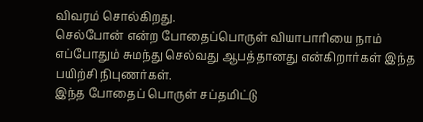விவரம் சொல்கிறது.
செல்போன் என்ற போதைப்பொருள் வியாபாரியை நாம் எப்போதும் சுமந்து செல்வது ஆபத்தானது என்கிறார்கள் இந்த பயிற்சி நிபுணர்கள்.
இந்த போதைப் பொருள் சப்தமிட்டு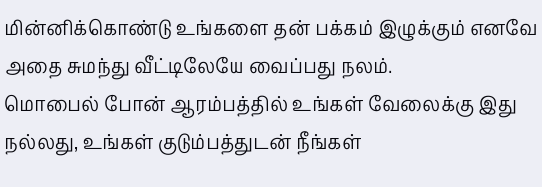மின்னிக்கொண்டு உங்களை தன் பக்கம் இழுக்கும் எனவே அதை சுமந்து வீட்டிலேயே வைப்பது நலம்.
மொபைல் போன் ஆரம்பத்தில் உங்கள் வேலைக்கு இது நல்லது, உங்கள் குடும்பத்துடன் நீங்கள்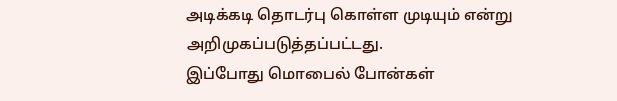அடிக்கடி தொடர்பு கொள்ள முடியும் என்று அறிமுகப்படுத்தப்பட்டது.
இப்போது மொபைல் போன்கள்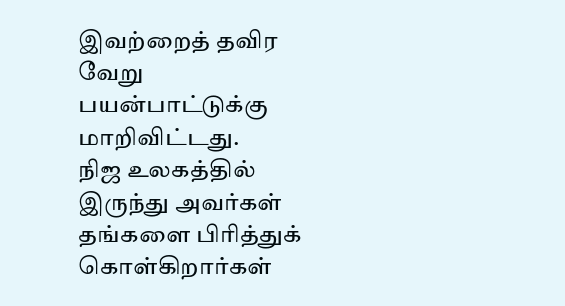இவற்றைத் தவிர வேறு பயன்பாட்டுக்கு மாறிவிட்டது.
நிஜ உலகத்தில் இருந்து அவர்கள் தங்களை பிரித்துக் கொள்கிறார்கள்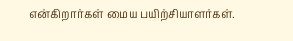என்கிறார்கள் மைய பயிற்சியாளர்கள்.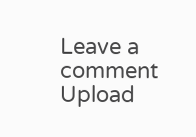Leave a comment
Upload